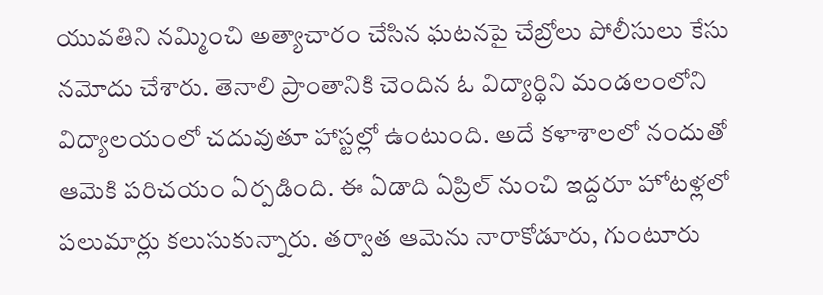యువతిని నమ్మించి అత్యాచారం చేసిన ఘటనపై చేబ్రోలు పోలీసులు కేసు నమోదు చేశారు. తెనాలి ప్రాంతానికి చెందిన ఓ విద్యార్థిని మండలంలోని విద్యాలయంలో చదువుతూ హాస్టల్లో ఉంటుంది. అదే కళాశాలలో నందుతో ఆమెకి పరిచయం ఏర్పడింది. ఈ ఏడాది ఏప్రిల్ నుంచి ఇద్దరూ హోటళ్లలో పలుమార్లు కలుసుకున్నారు. తర్వాత ఆమెను నారాకోడూరు, గుంటూరు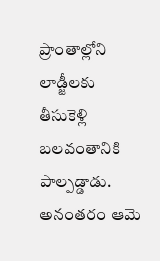ప్రాంతాల్లోని లాడ్జీలకు తీసుకెళ్లి బలవంతానికి పాల్పడ్డాడు. అనంతరం ఆమె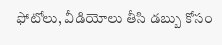ఫోటోలు, వీడియోలు తీసి డబ్బు కోసం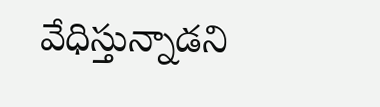వేధిస్తున్నాడని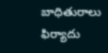బాధితురాలు ఫిర్యాదు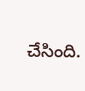చేసింది.